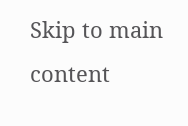Skip to main content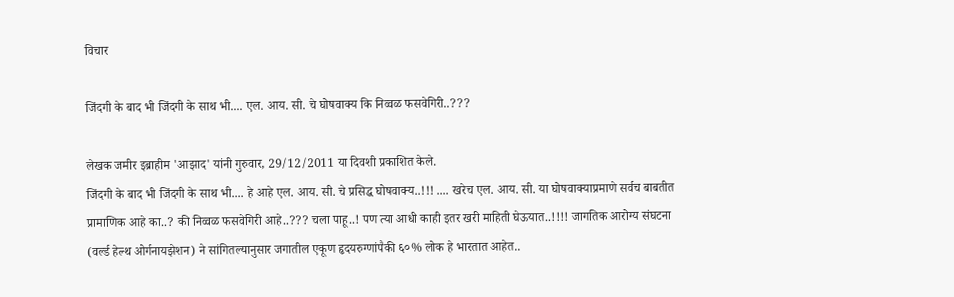विचार

जिंदगी के बाद भी जिंदगी के साथ भी.... एल. आय. सी. चे घोषवाक्य कि निव्वळ फसवेगिरी..???

लेखक जमीर इब्राहीम 'आझाद' यांनी गुरुवार, 29/12/2011 या दिवशी प्रकाशित केले.
जिंदगी के बाद भी जिंदगी के साथ भी.... हे आहे एल. आय. सी. चे प्रसिद्ध घोषवाक्य..!!! .... खरेच एल. आय. सी. या घोषवाक्याप्रमाणे सर्वच बाबतीत प्रामाणिक आहे का..? की निव्वळ फसवेगिरी आहे..??? चला पाहू..! पण त्या आधी काही इतर खरी माहिती घेऊयात..!!!! जागतिक आरोग्य संघटना (वर्ल्ड हेल्थ ओर्गनायझेशन) ने सांगितल्यानुसार जगातील एकूण हृदयरुग्णांपैकी ६०% लोक हे भारतात आहेत..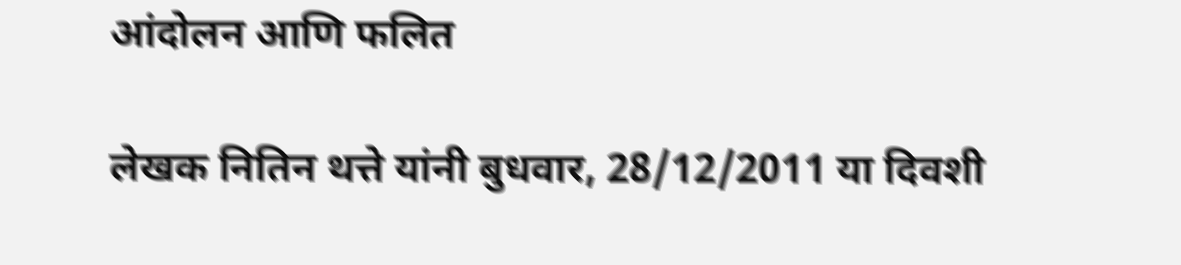आंदोलन आणि फलित

लेखक नितिन थत्ते यांनी बुधवार, 28/12/2011 या दिवशी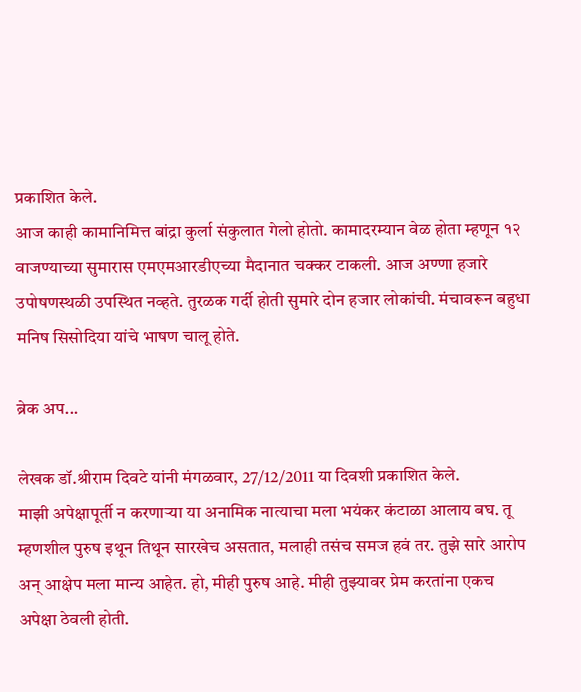प्रकाशित केले.
आज काही कामानिमित्त बांद्रा कुर्ला संकुलात गेलो होतो. कामादरम्यान वेळ होता म्हणून १२ वाजण्याच्या सुमारास एमएमआरडीएच्या मैदानात चक्कर टाकली. आज अण्णा हजारे उपोषणस्थळी उपस्थित नव्हते. तुरळक गर्दी होती सुमारे दोन हजार लोकांची. मंचावरून बहुधा मनिष सिसोदिया यांचे भाषण चालू होते.

ब्रेक अप...

लेखक डॉ.श्रीराम दिवटे यांनी मंगळवार, 27/12/2011 या दिवशी प्रकाशित केले.
माझी अपेक्षापूर्ती न करणाऱ्या या अनामिक नात्याचा मला भयंकर कंटाळा आलाय बघ. तू म्हणशील पुरुष इथून तिथून सारखेच असतात, मलाही तसंच समज हवं तर. तुझे सारे आरोप अन् आक्षेप मला मान्य आहेत. हो, मीही पुरुष आहे. मीही तुझ्यावर प्रेम करतांना एकच अपेक्षा ठेवली होती.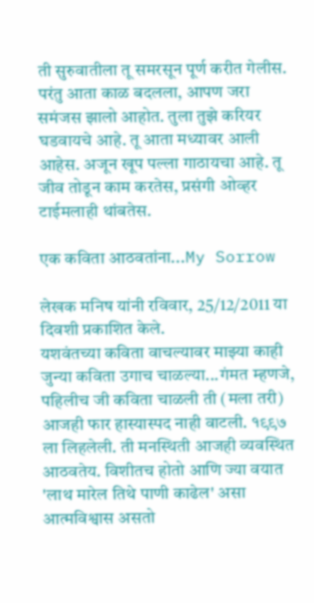ती सुरुवातीला तू समरसून पूर्ण करीत गेलीस. परंतु आता काळ बदलला, आपण जरा समंजस झालो आहोत. तुला तुझे करियर घडवायचे आहे. तू आता मध्यावर आली आहेस. अजून खूप पल्ला गाठायचा आहे. तू जीव तोडून काम करतेस, प्रसंगी ओव्हर टाईमलाही थांबतेस.

एक कविता आठवतांना...My Sorrow

लेखक मनिष यांनी रविवार, 25/12/2011 या दिवशी प्रकाशित केले.
यशवंतच्या कविता वाचल्यावर माझ्या काही जुन्या कविता उगाच चाळल्या...गंमत म्हणजे, पहिलीच जी कविता चाळली ती (मला तरी) आजही फार हास्यास्पद नाही वाटली. १९९७ ला लिहलेली. ती मनस्थिती आजही व्यवस्थित आठवतेय. विशीतच होतो आणि ज्या वयात 'लाथ मारेल तिथे पाणी काढेल' असा आत्मविश्वास असतो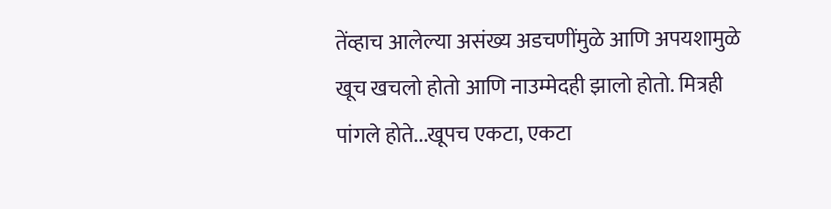तेंव्हाच आलेल्या असंख्य अडचणींमुळे आणि अपयशामुळे खूच खचलो होतो आणि नाउम्मेदही झालो होतो. मित्रही पांगले होते...खूपच एकटा, एकटा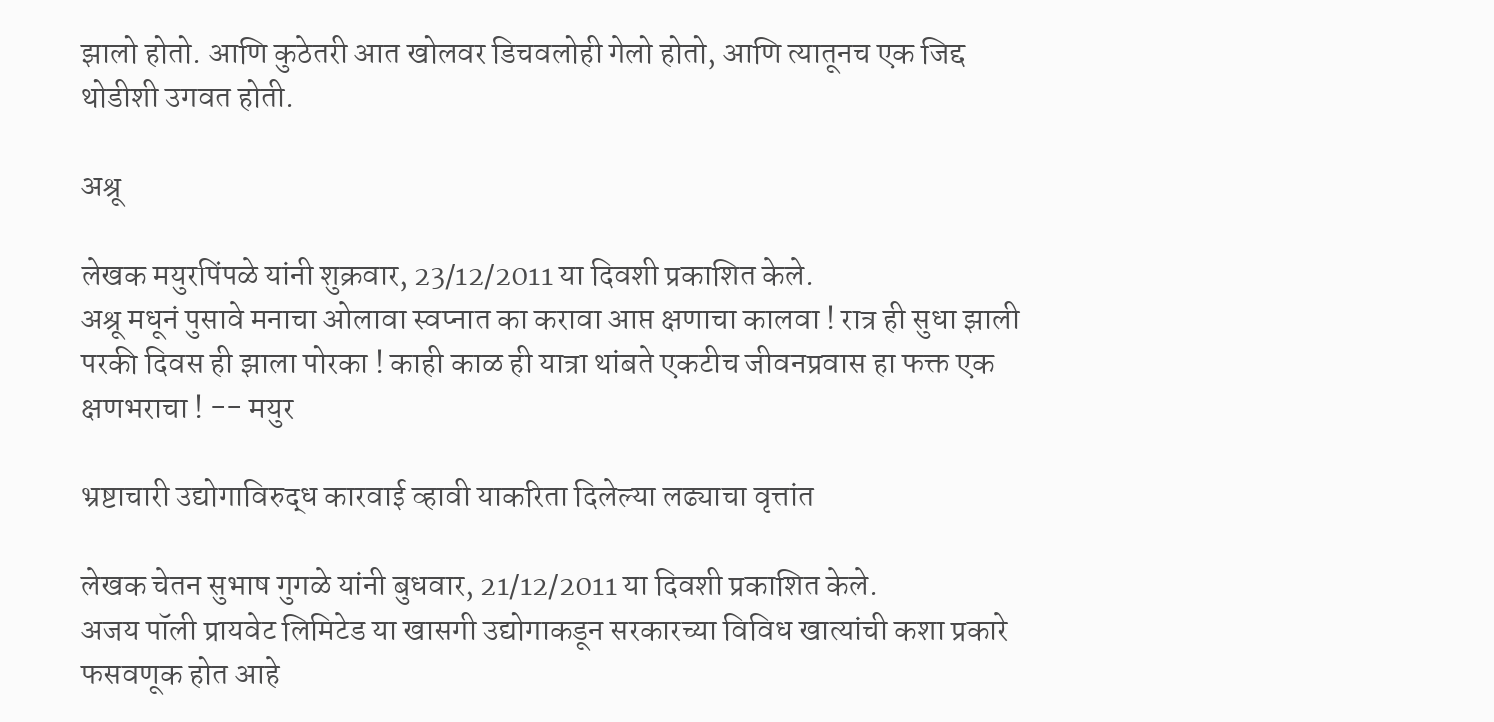झालो होतो. आणि कुठेतरी आत खोलवर डिचवलोही गेलो होतो, आणि त्यातूनच एक जिद्द थोडीशी उगवत होती.

अश्रू

लेखक मयुरपिंपळे यांनी शुक्रवार, 23/12/2011 या दिवशी प्रकाशित केले.
अश्रू मधूनं पुसावे मनाचा ओलावा स्वप्नात का करावा आप्त क्षणाचा कालवा ! रात्र ही सुधा झाली परकी दिवस ही झाला पोरका ! काही काळ ही यात्रा थांबते एकटीच जीवनप्रवास हा फक्त एक क्षणभराचा ! -- मयुर

भ्रष्टाचारी उद्योगाविरुद्ध कारवाई व्हावी याकरिता दिलेल्या लढ्याचा वृत्तांत

लेखक चेतन सुभाष गुगळे यांनी बुधवार, 21/12/2011 या दिवशी प्रकाशित केले.
अजय पॉली प्रायवेट लिमिटेड या खासगी उद्योगाकडून सरकारच्या विविध खात्यांची कशा प्रकारे फसवणूक होत आहे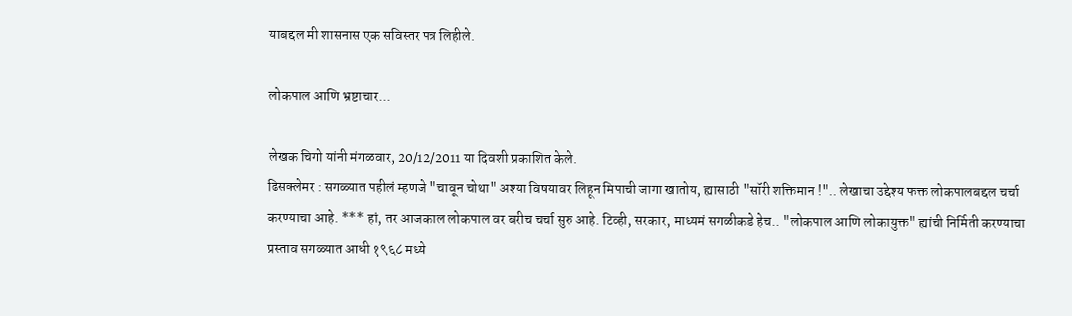याबद्दल मी शासनास एक सविस्तर पत्र लिहीले.

लोकपाल आणि भ्रष्टाचार...

लेखक चिगो यांनी मंगळवार, 20/12/2011 या दिवशी प्रकाशित केले.
ढिसक्लेमर : सगळ्यात पहीलं म्हणजे "चावून चोथा" अश्या विषयावर लिहून मिपाची जागा खातोय, ह्यासाठी "सॉरी शक्तिमान !".. लेखाचा उद्देश्य फक्त लोकपालबद्दल चर्चा करण्याचा आहे. *** हां, तर आजकाल लोकपाल वर बरीच चर्चा सुरु आहे. टिव्ही, सरकार, माध्यमं सगळीकडे हेच.. "लोकपाल आणि लोकायुक्त" ह्यांची निर्मिती करण्याचा प्रस्ताव सगळ्यात आधी १९६८ मध्ये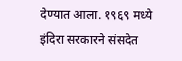देण्यात आला. १९६९ मध्ये इंदिरा सरकारने संसदेत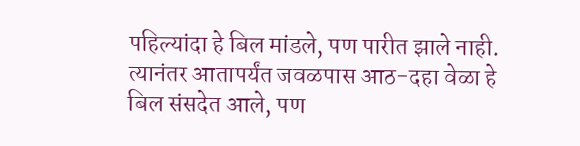पहिल्यांदा हे बिल मांडले, पण पारीत झाले नाही. त्यानंतर आतापर्यंत जवळपास आठ-दहा वेळा हे बिल संसदेत आले, पण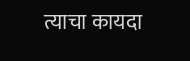त्याचा कायदा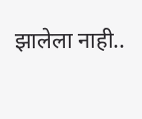झालेला नाही..